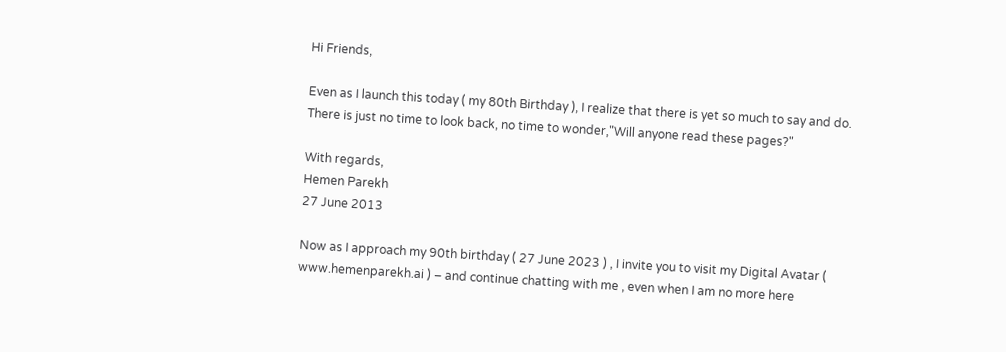Hi Friends,

Even as I launch this today ( my 80th Birthday ), I realize that there is yet so much to say and do. There is just no time to look back, no time to wonder,"Will anyone read these pages?"

With regards,
Hemen Parekh
27 June 2013

Now as I approach my 90th birthday ( 27 June 2023 ) , I invite you to visit my Digital Avatar ( www.hemenparekh.ai ) – and continue chatting with me , even when I am no more here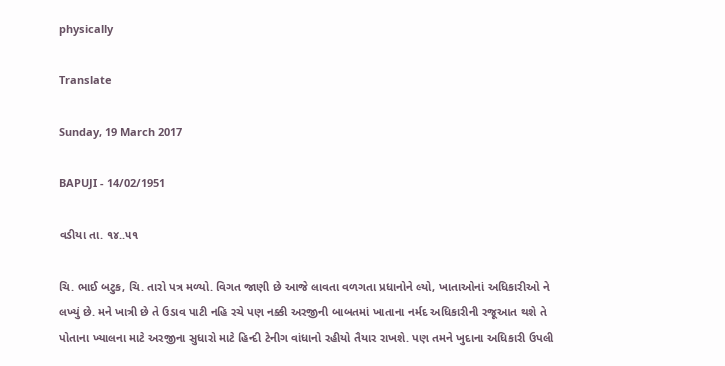physically

Translate

Sunday, 19 March 2017

BAPUJI - 14/02/1951

વડીયા તા. ૧૪..૫૧

ચિ. ભાઈ બટુક, ચિ. તારો પત્ર મળ્યો. વિગત જાણી છે આજે લાવતા વળગતા પ્રધાનોને લ્યો, ખાતાઓનાં અધિકારીઓ ને લખ્યું છે. મને ખાત્રી છે તે ઉડાવ પાટી નહિ રચે પણ નક્કી અરજીની બાબતમાં ખાતાના નર્મદ અધિકારીની રજૂઆત થશે તે પોતાના ખ્યાલના માટે અરજીના સુધારો માટે હિન્દી ટેનીગ વાંધાનો રહીયો તૈયાર રાખશે. પણ તમને ખુદાના અધિકારી ઉપલી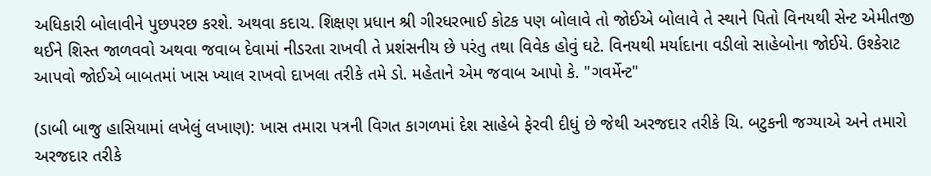અધિકારી બોલાવીને પુછપરછ કરશે. અથવા કદાચ. શિક્ષણ પ્રધાન શ્રી ગીરધરભાઈ કોટક પણ બોલાવે તો જોઈએ બોલાવે તે સ્થાને પિતો વિનયથી સેન્ટ એમીતજી થઈને શિસ્ત જાળવવો અથવા જવાબ દેવામાં નીડરતા રાખવી તે પ્રશંસનીય છે પરંતુ તથા વિવેક હોવું ઘટે. વિનયથી મર્યાદાના વડીલો સાહેબોના જોઈયે. ઉશ્કેરાટ આપવો જોઈએ બાબતમાં ખાસ ખ્યાલ રાખવો દાખલા તરીકે તમે ડો. મહેતાને એમ જવાબ આપો કે. "ગવર્મેન્ટ"

(ડાબી બાજુ હાસિયામાં લખેલું લખાણ): ખાસ તમારા પત્રની વિગત કાગળમાં દેશ સાહેબે ફેરવી દીધું છે જેથી અરજદાર તરીકે ચિ. બટુકની જગ્યાએ અને તમારો અરજદાર તરીકે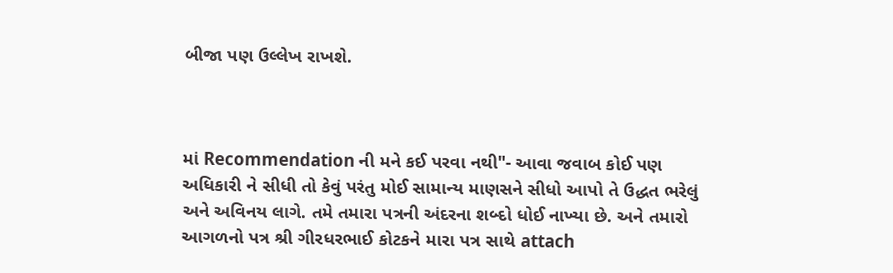બીજા પણ ઉલ્લેખ રાખશે.



માં Recommendation ની મને કઈ પરવા નથી"- આવા જવાબ કોઈ પણ અધિકારી ને સીધી તો કેવું પરંતુ મોઈ સામાન્ય માણસને સીધો આપો તે ઉદ્ધત ભરેલું અને અવિનય લાગે. તમે તમારા પત્રની અંદરના શબ્દો ધોઈ નાખ્યા છે. અને તમારો આગળનો પત્ર શ્રી ગીરધરભાઈ કોટકને મારા પત્ર સાથે attach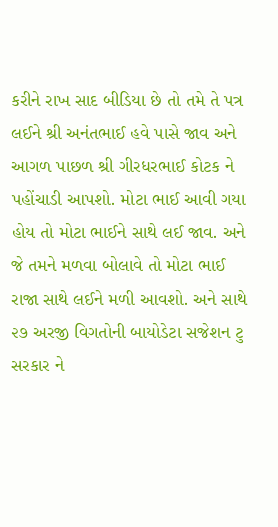કરીને રાખ સાદ બીડિયા છે તો તમે તે પત્ર લઈને શ્રી અનંતભાઈ હવે પાસે જાવ અને આગળ પાછળ શ્રી ગીરધરભાઈ કોટક ને પહોંચાડી આપશો. મોટા ભાઈ આવી ગયા હોય તો મોટા ભાઈને સાથે લઈ જાવ. અને જે તમને મળવા બોલાવે તો મોટા ભાઈ રાજા સાથે લઈને મળી આવશો. અને સાથે ૨૭ અરજી વિગતોની બાયોડેટા સજેશન ટુ સરકાર ને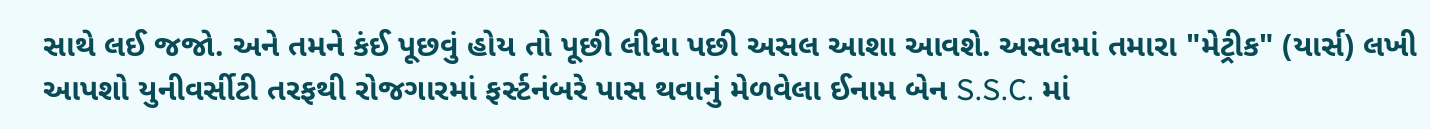સાથે લઈ જજો. અને તમને કંઈ પૂછવું હોય તો પૂછી લીધા પછી અસલ આશા આવશે. અસલમાં તમારા "મેટ્રીક" (યાર્સ) લખી આપશો યુનીવર્સીટી તરફથી રોજગારમાં ફર્સ્ટનંબરે પાસ થવાનું મેળવેલા ઈનામ બેન S.S.C. માં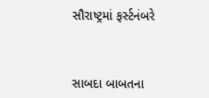સૌરાષ્ટ્રમાં ફર્સ્ટનંબરે



સાબદા બાબતના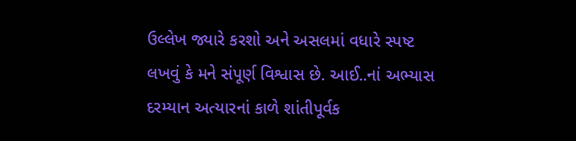ઉલ્લેખ જ્યારે કરશો અને અસલમાં વધારે સ્પષ્ટ લખવું કે મને સંપૂર્ણ વિશ્વાસ છે. આઈ..નાં અભ્યાસ દરમ્યાન અત્યારનાં કાળે શાંતીપૂર્વક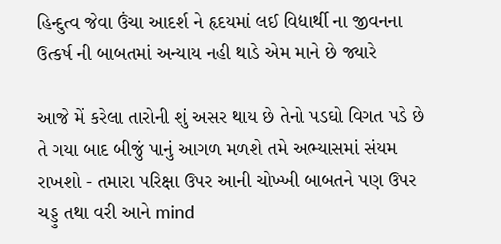હિન્દુત્વ જેવા ઉંચા આદર્શ ને હૃદયમાં લઈ વિદ્યાર્થી ના જીવનના ઉત્કર્ષ ની બાબતમાં અન્યાય નહી થાડે એમ માને છે જ્યારે

આજે મેં કરેલા તારોની શું અસર થાય છે તેનો પડઘો વિગત પડે છે તે ગયા બાદ બીજું પાનું આગળ મળશે તમે અભ્યાસમાં સંયમ રાખશો - તમારા પરિક્ષા ઉપર આની ચોખ્ખી બાબતને પણ ઉપર ચડ્ડુ તથા વરી આને mind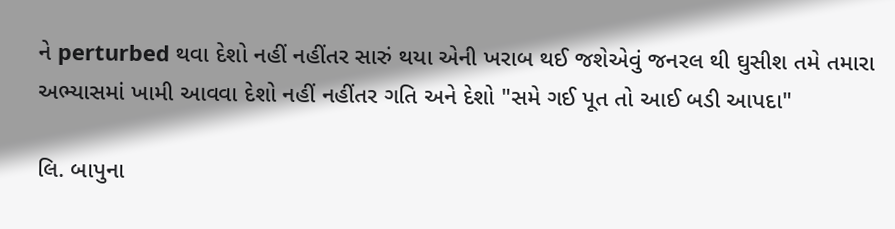ને perturbed થવા દેશો નહીં નહીંતર સારું થયા એની ખરાબ થઈ જશેએવું જનરલ થી ઘુસીશ તમે તમારા અભ્યાસમાં ખામી આવવા દેશો નહીં નહીંતર ગતિ અને દેશો "સમે ગઈ પૂત તો આઈ બડી આપદા"

લિ. બાપુના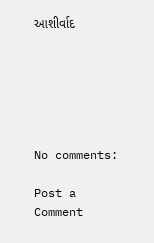આશીર્વાદ






No comments:

Post a Comment